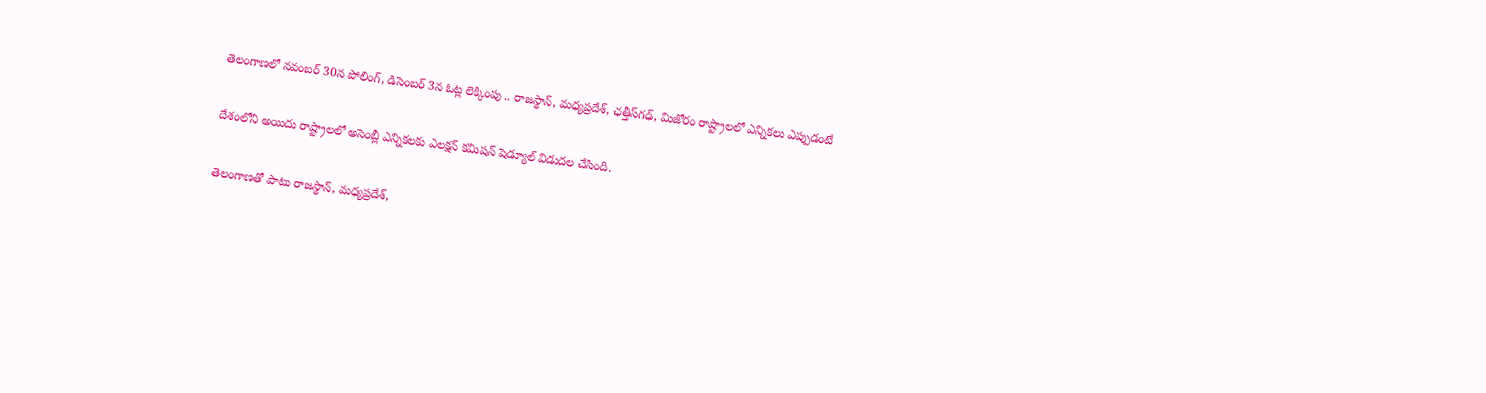తెలంగాణలో నవంబర్ 30న పోలింగ్, డిసెంబర్ 3న ఓట్ల లెక్కింపు .. రాజస్థాన్, మధ్యప్రదేశ్, ఛత్తీస్‌గఢ్, మిజోరం రాష్ట్రాలలో ఎన్నికలు ఎప్పుడంటే

దేశంలోని అయిదు రాష్ట్రాలలో అసెంబ్లీ ఎన్నికలకు ఎలక్షన్ కమిషన్ షెడ్యూల్ విడుదల చేసింది.

తెలంగాణతో పాటు రాజస్థాన్, మధ్యప్రదేశ్,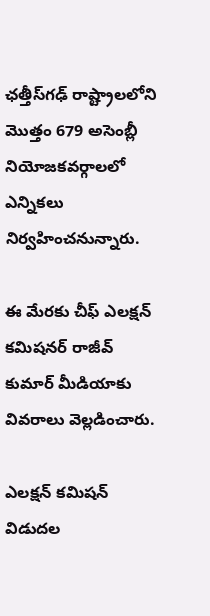ఛత్తీస్‌గఢ్ రాష్ట్రాలలోని మొత్తం 679 అసెంబ్లీ నియోజకవర్గాలలో ఎన్నికలు నిర్వహించనున్నారు.

ఈ మేరకు చీఫ్ ఎలక్షన్ కమిషనర్ రాజీవ్ కుమార్ మీడియాకు వివరాలు వెల్లడించారు.

ఎలక్షన్ కమిషన్ విడుదల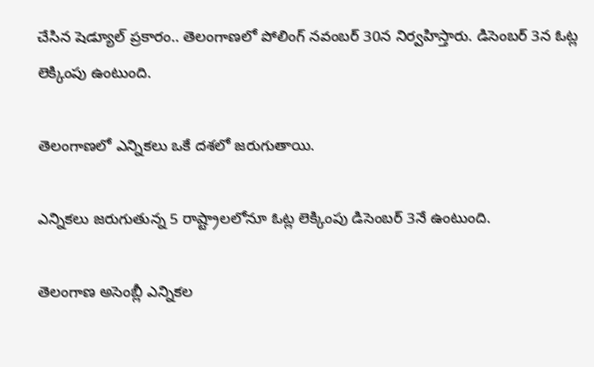చేసిన షెడ్యూల్ ప్రకారం.. తెలంగాణలో పోలింగ్ నవంబర్ 30న నిర్వహిస్తారు. డిసెంబర్ 3న ఓట్ల లెక్కింపు ఉంటుంది.

తెలంగాణలో ఎన్నికలు ఒకే దశలో జరుగుతాయి.

ఎన్నికలు జరుగుతున్న 5 రాష్ట్రాలలోనూ ఓట్ల లెక్కింపు డిసెంబర్ 3నే ఉంటుంది.

తెలంగాణ అసెంబ్లీ ఎన్నికల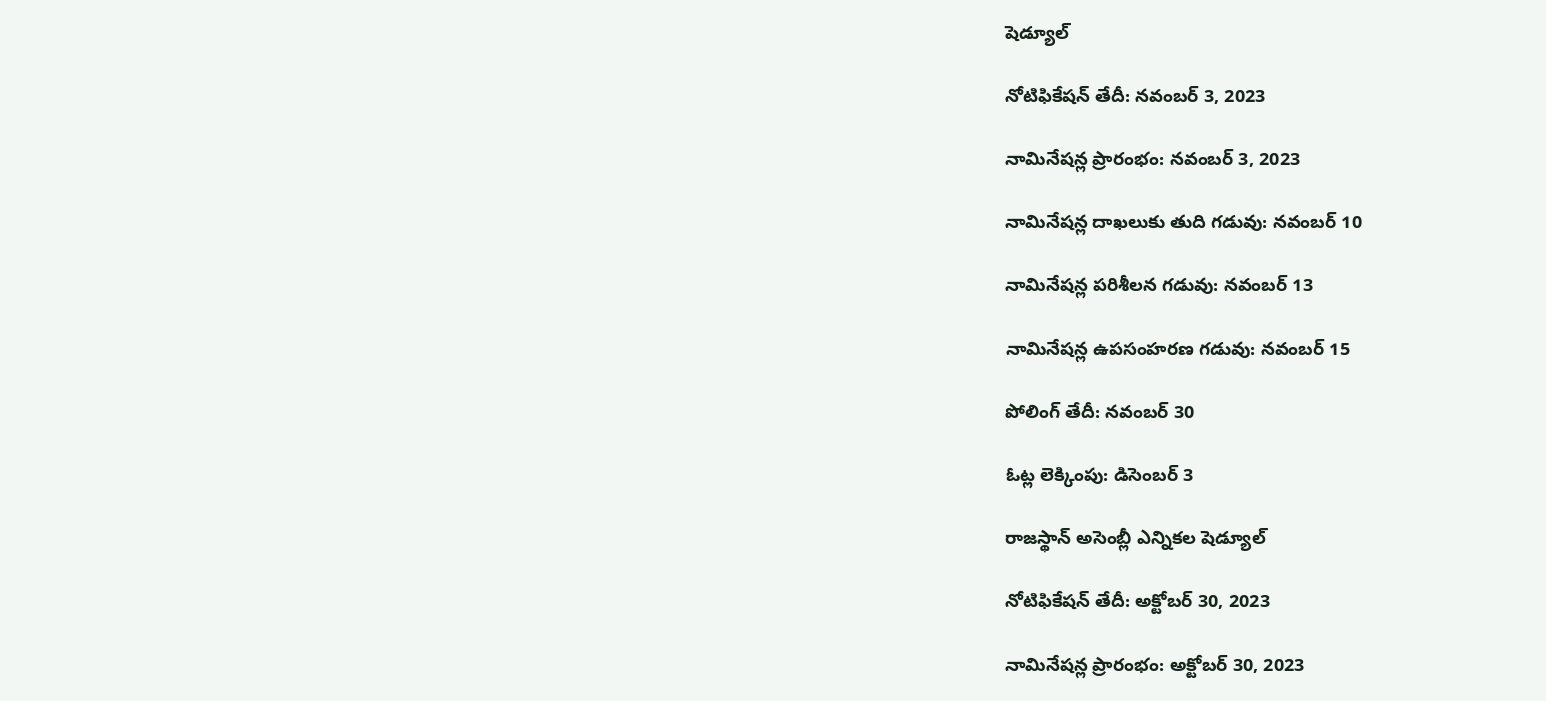షెడ్యూల్

నోటిఫికేషన్ తేదీ: నవంబర్ 3, 2023

నామినేషన్ల ప్రారంభం: నవంబర్ 3, 2023

నామినేషన్ల దాఖలుకు తుది గడువు: నవంబర్ 10

నామినేషన్ల పరిశీలన గడువు: నవంబర్ 13

నామినేషన్ల ఉపసంహరణ గడువు: నవంబర్ 15

పోలింగ్ తేదీ: నవంబర్ 30

ఓట్ల లెక్కింపు: డిసెంబర్ 3

రాజస్థాన్ అసెంబ్లీ ఎన్నికల షెడ్యూల్

నోటిఫికేషన్ తేదీ: అక్టోబర్ 30, 2023

నామినేషన్ల ప్రారంభం: అక్టోబర్ 30, 2023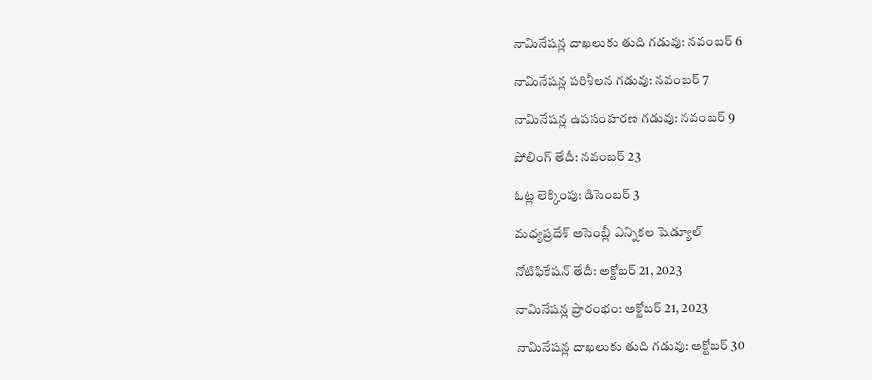నామినేషన్ల దాఖలుకు తుది గడువు: నవంబర్ 6

నామినేషన్ల పరిశీలన గడువు: నవంబర్ 7

నామినేషన్ల ఉపసంహరణ గడువు: నవంబర్ 9

పోలింగ్ తేదీ: నవంబర్ 23

ఓట్ల లెక్కింపు: డిసెంబర్ 3

మధ్యప్రదేశ్ అసెంబ్లీ ఎన్నికల షెడ్యూల్

నోటిఫికేషన్ తేదీ: అక్టోబర్ 21, 2023

నామినేషన్ల ప్రారంభం: అక్టోబర్ 21, 2023

నామినేషన్ల దాఖలుకు తుది గడువు: అక్టోబర్ 30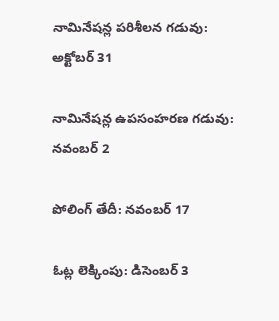నామినేషన్ల పరిశీలన గడువు: అక్టోబర్ 31

నామినేషన్ల ఉపసంహరణ గడువు: నవంబర్ 2

పోలింగ్ తేదీ: నవంబర్ 17

ఓట్ల లెక్కింపు: డిసెంబర్ 3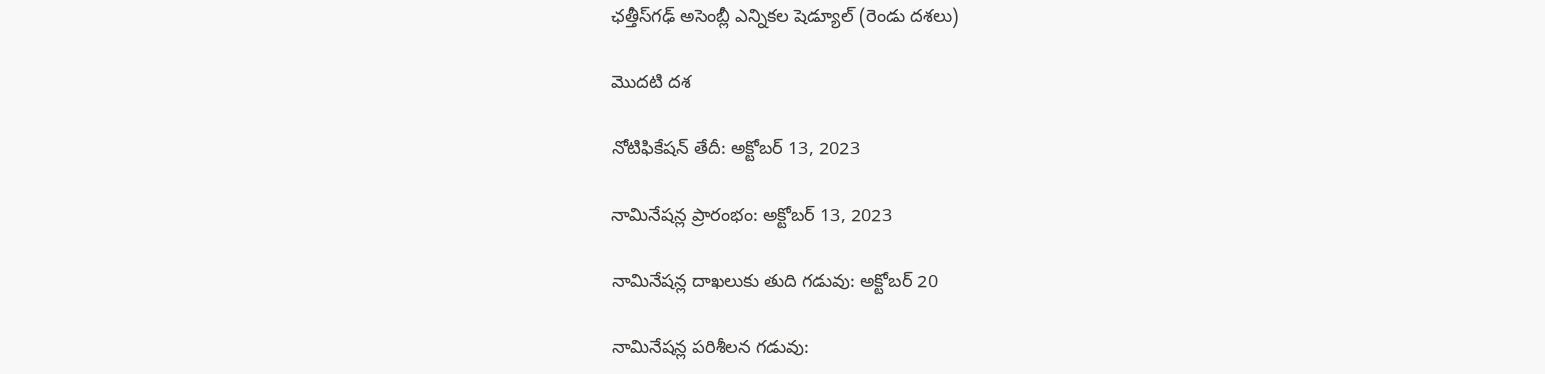ఛత్తీస్‌గఢ్ అసెంబ్లీ ఎన్నికల షెడ్యూల్ (రెండు దశలు)

మొదటి దశ

నోటిఫికేషన్ తేదీ: అక్టోబర్ 13, 2023

నామినేషన్ల ప్రారంభం: అక్టోబర్ 13, 2023

నామినేషన్ల దాఖలుకు తుది గడువు: అక్టోబర్ 20

నామినేషన్ల పరిశీలన గడువు: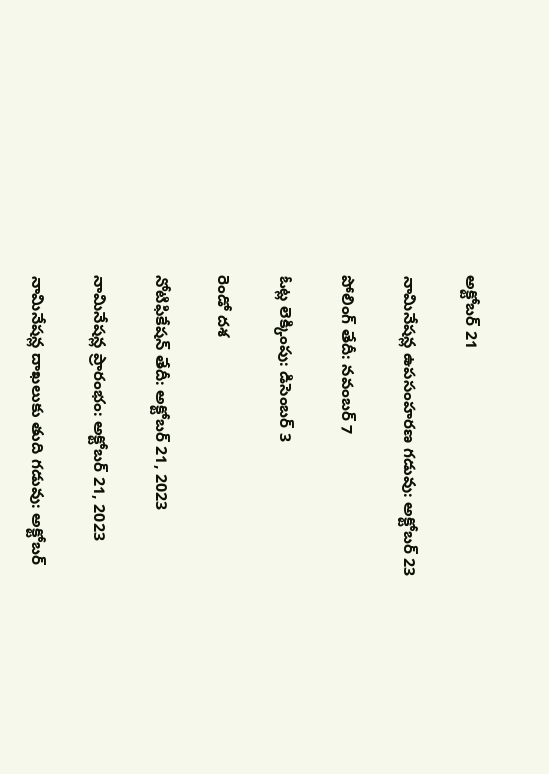అక్టోబర్ 21

నామినేషన్ల ఉపసంహరణ గడువు: అక్టోబర్ 23

పోలింగ్ తేదీ: నవంబర్ 7

ఓట్ల లెక్కింపు: డిసెంబర్ 3

రెండో దశ

నోటిఫికేషన్ తేదీ: అక్టోబర్ 21, 2023

నామినేషన్ల ప్రారంభం: అక్టోబర్ 21, 2023

నామినేషన్ల దాఖలుకు తుది గడువు: అక్టోబర్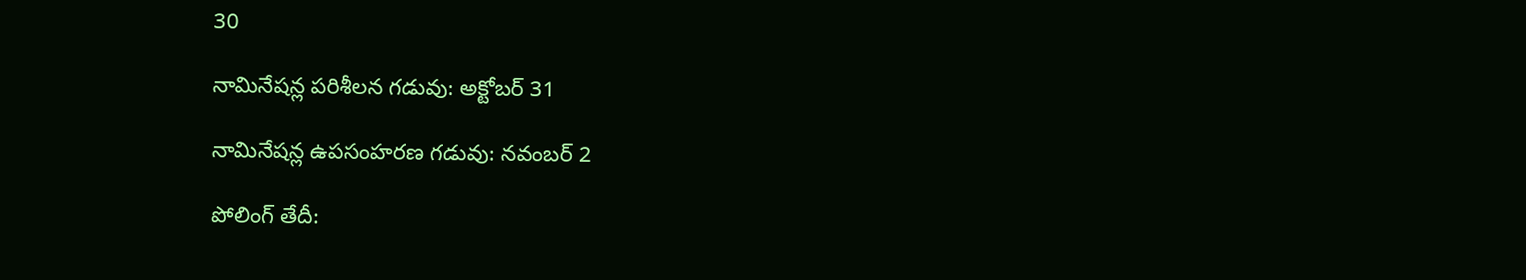30

నామినేషన్ల పరిశీలన గడువు: అక్టోబర్ 31

నామినేషన్ల ఉపసంహరణ గడువు: నవంబర్ 2

పోలింగ్ తేదీ: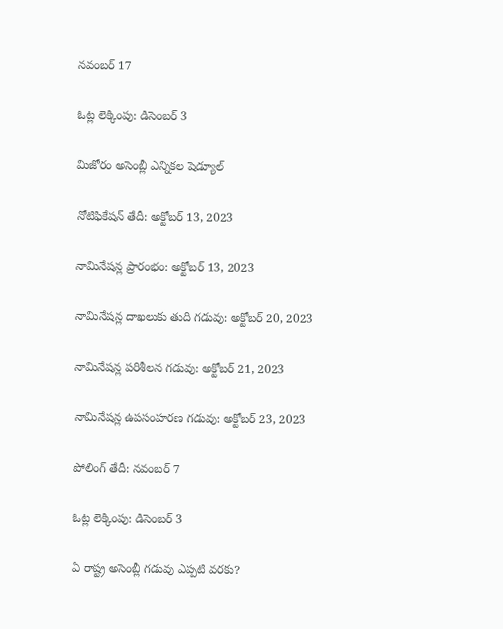నవంబర్ 17

ఓట్ల లెక్కింపు: డిసెంబర్ 3

మిజోరం అసెంబ్లీ ఎన్నికల షెడ్యూల్

నోటిఫికేషన్ తేదీ: అక్టోబర్ 13, 2023

నామినేషన్ల ప్రారంభం: అక్టోబర్ 13, 2023

నామినేషన్ల దాఖలుకు తుది గడువు: అక్టోబర్ 20, 2023

నామినేషన్ల పరిశీలన గడువు: అక్టోబర్ 21, 2023

నామినేషన్ల ఉపసంహరణ గడువు: అక్టోబర్ 23, 2023

పోలింగ్ తేదీ: నవంబర్ 7

ఓట్ల లెక్కింపు: డిసెంబర్ 3

ఏ రాష్ట్ర అసెంబ్లీ గడువు ఎప్పటి వరకు?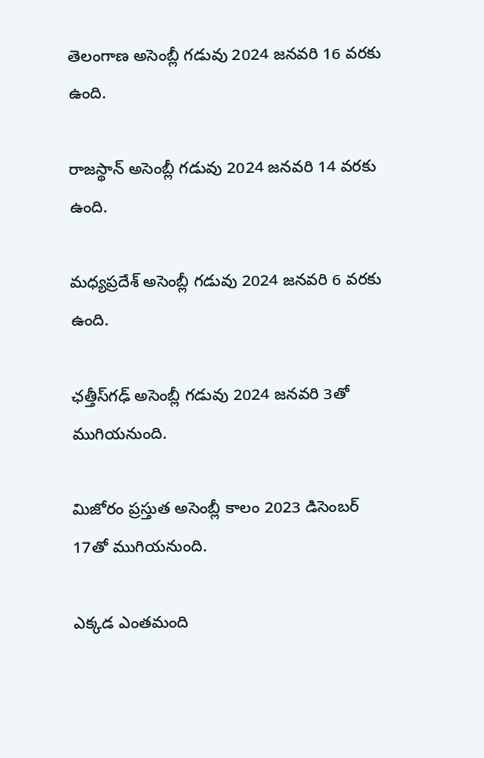తెలంగాణ అసెంబ్లీ గడువు 2024 జనవరి 16 వరకు ఉంది.

రాజస్థాన్ అసెంబ్లీ గడువు 2024 జనవరి 14 వరకు ఉంది.

మధ్యప్రదేశ్ అసెంబ్లీ గడువు 2024 జనవరి 6 వరకు ఉంది.

ఛత్తీస్‌గఢ్ అసెంబ్లీ గడువు 2024 జనవరి 3తో ముగియనుంది.

మిజోరం ప్రస్తుత అసెంబ్లీ కాలం 2023 డిసెంబర్ 17తో ముగియనుంది.

ఎక్కడ ఎంతమంది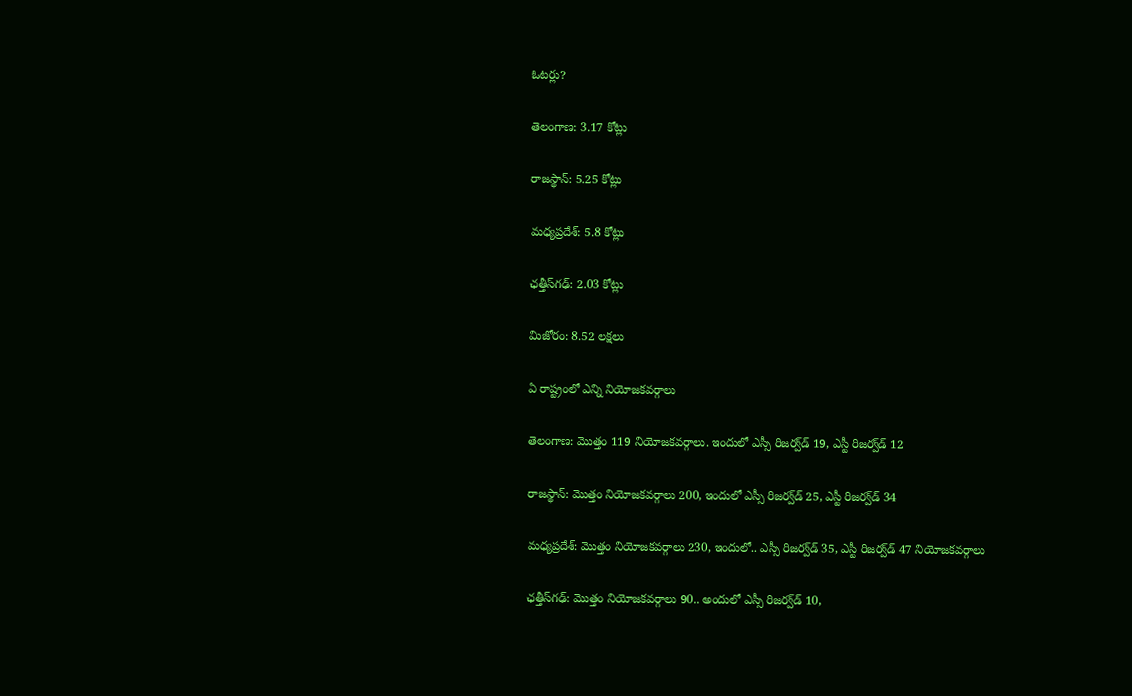ఓటర్లు?

తెలంగాణ: 3.17 కోట్లు

రాజస్థాన్: 5.25 కోట్లు

మధ్యప్రదేశ్: 5.8 కోట్లు

ఛత్తీస్‌గఢ్: 2.03 కోట్లు

మిజోరం: 8.52 లక్షలు

ఏ రాష్ట్రంలో ఎన్ని నియోజకవర్గాలు

తెలంగాణ: మొత్తం 119 నియోజకవర్గాలు. ఇందులో ఎస్సీ రిజర్వ్‌డ్ 19, ఎస్టీ రిజర్వ్‌డ్ 12

రాజస్థాన్: మొత్తం నియోజకవర్గాలు 200, ఇందులో ఎస్సీ రిజర్వ్‌డ్ 25, ఎస్టీ రిజర్వ్‌డ్ 34

మధ్యప్రదేశ్: మొత్తం నియోజకవర్గాలు 230, ఇందులో.. ఎస్సీ రిజర్వ్‌డ్ 35, ఎస్టీ రిజర్వ్‌డ్ 47 నియోజకవర్గాలు

ఛత్తీస్‌గఢ్: మొత్తం నియోజకవర్గాలు 90.. అందులో ఎస్సీ రిజర్వ్‌డ్ 10,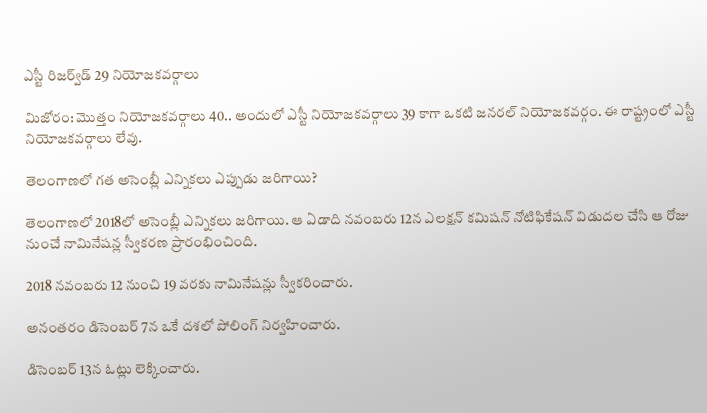ఎస్టీ రిజర్వ్‌డ్ 29 నియోజకవర్గాలు

మిజోరం: మొత్తం నియోజకవర్గాలు 40.. అందులో ఎస్టీ నియోజకవర్గాలు 39 కాగా ఒకటి జనరల్ నియోజకవర్గం. ఈ రాష్ట్రంలో ఎస్టీ నియోజకవర్గాలు లేవు.

తెలంగాణలో గత అసెంబ్లీ ఎన్నికలు ఎప్పుడు జరిగాయి?

తెలంగాణలో 2018లో అసెంబ్లీ ఎన్నికలు జరిగాయి. ఆ ఏడాది నవంబరు 12న ఎలక్షన్ కమిషన్ నోటిఫికేషన్ విడుదల చేసి ఆ రోజు నుంచే నామినేషన్ల స్వీకరణ ప్రారంభించింది.

2018 నవంబరు 12 నుంచి 19 వరకు నామినేషన్లు స్వీకరించారు.

అనంతరం డిసెంబర్ 7న ఒకే దశలో పోలింగ్ నిర్వహించారు.

డిసెంబర్ 13న ఓట్లు లెక్కించారు.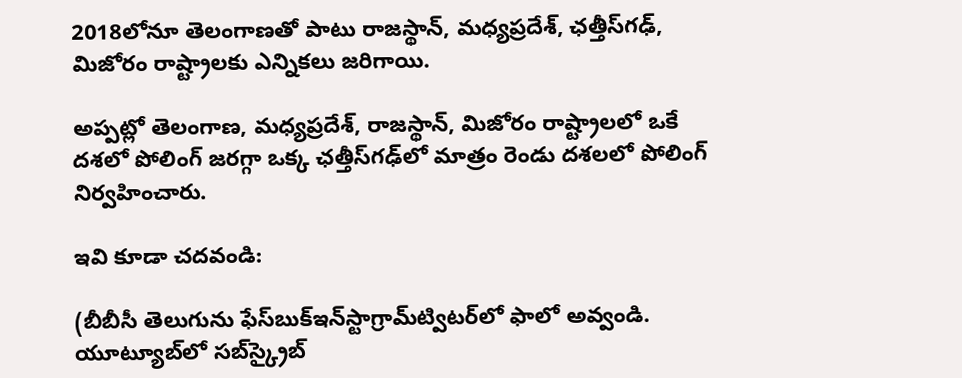2018లోనూ తెలంగాణతో పాటు రాజస్థాన్, మధ్యప్రదేశ్, ఛత్తీస్‌గఢ్, మిజోరం రాష్ట్రాలకు ఎన్నికలు జరిగాయి.

అప్పట్లో తెలంగాణ, మధ్యప్రదేశ్, రాజస్థాన్, మిజోరం రాష్ట్రాలలో ఒకే దశలో పోలింగ్ జరగ్గా ఒక్క ఛత్తీస్‌గఢ్‌లో మాత్రం రెండు దశలలో పోలింగ్ నిర్వహించారు.

ఇవి కూడా చదవండి:

(బీబీసీ తెలుగును ఫేస్‌బుక్ఇన్‌స్టాగ్రామ్‌ట్విటర్‌లో ఫాలో అవ్వండి. యూట్యూబ్‌లో సబ్‌స్క్రైబ్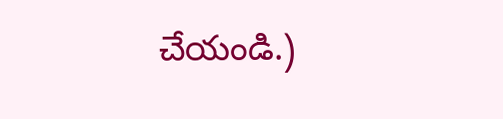చేయండి.)